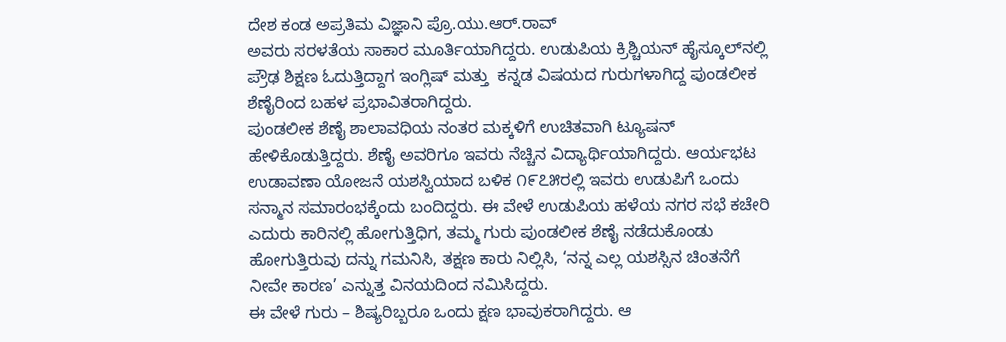ದೇಶ ಕಂಡ ಅಪ್ರತಿಮ ವಿಜ್ಞಾನಿ ಪ್ರೊ.ಯು.ಆರ್‌.ರಾವ್‌
ಅವರು ಸರಳತೆಯ ಸಾಕಾರ ಮೂರ್ತಿಯಾಗಿದ್ದರು. ಉಡುಪಿಯ ಕ್ರಿಶ್ಚಿಯನ್ ಹೈಸ್ಕೂಲ್‌ನಲ್ಲಿ ಪ್ರೌಢ ಶಿಕ್ಷಣ ಓದುತ್ತಿದ್ದಾಗ ಇಂಗ್ಲಿಷ್ ಮತ್ತು  ಕನ್ನಡ ವಿಷಯದ ಗುರುಗಳಾಗಿದ್ದ ಪುಂಡಲೀಕ ಶೆಣೈರಿಂದ ಬಹಳ ಪ್ರಭಾವಿತರಾಗಿದ್ದರು.
ಪುಂಡಲೀಕ ಶೆಣೈ ಶಾಲಾವಧಿಯ ನಂತರ ಮಕ್ಕಳಿಗೆ ಉಚಿತವಾಗಿ ಟ್ಯೂಷನ್ ಹೇಳಿಕೊಡುತ್ತಿದ್ದರು. ಶೆಣೈ ಅವರಿಗೂ ಇವರು ನೆಚ್ಚಿನ ವಿದ್ಯಾರ್ಥಿಯಾಗಿದ್ದರು. ಆರ್ಯಭಟ ಉಡಾವಣಾ ಯೋಜನೆ ಯಶಸ್ವಿಯಾದ ಬಳಿಕ ೧೯೭೫ರಲ್ಲಿ ಇವರು ಉಡುಪಿಗೆ ಒಂದು ಸನ್ಮಾನ ಸಮಾರಂಭಕ್ಕೆಂದು ಬಂದಿದ್ದರು. ಈ ವೇಳೆ ಉಡುಪಿಯ ಹಳೆಯ ನಗರ ಸಭೆ ಕಚೇರಿ ಎದುರು ಕಾರಿನಲ್ಲಿ ಹೋಗುತ್ತಿಧಿಗ, ತಮ್ಮ ಗುರು ಪುಂಡಲೀಕ ಶೆಣೈ ನಡೆದುಕೊಂಡು ಹೋಗುತ್ತಿರುವು ದನ್ನು ಗಮನಿಸಿ, ತಕ್ಷಣ ಕಾರು ನಿಲ್ಲಿಸಿ, ‘ನನ್ನ ಎಲ್ಲ ಯಶಸ್ಸಿನ ಚಿಂತನೆಗೆ ನೀವೇ ಕಾರಣ’ ಎನ್ನುತ್ತ ವಿನಯದಿಂದ ನಮಿಸಿದ್ದರು.
ಈ ವೇಳೆ ಗುರು – ಶಿಷ್ಯರಿಬ್ಬರೂ ಒಂದು ಕ್ಷಣ ಭಾವುಕರಾಗಿದ್ದರು. ಆ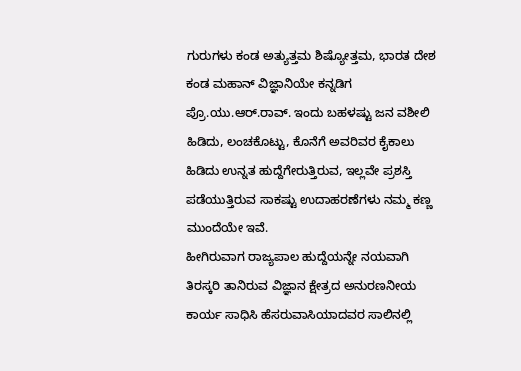ಗುರುಗಳು ಕಂಡ ಅತ್ಯುತ್ತಮ ಶಿಷ್ಯೋತ್ತಮ, ಭಾರತ ದೇಶ ಕಂಡ ಮಹಾನ್ ವಿಜ್ಞಾನಿಯೇ ಕನ್ನಡಿಗ ಪ್ರೊ.ಯು.ಆರ್.ರಾವ್. ಇಂದು ಬಹಳಷ್ಟು ಜನ ವಶೀಲಿ ಹಿಡಿದು, ಲಂಚಕೊಟ್ಟು, ಕೊನೆಗೆ ಅವರಿವರ ಕೈಕಾಲು ಹಿಡಿದು ಉನ್ನತ ಹುದ್ದೆಗೇರುತ್ತಿರುವ, ಇಲ್ಲವೇ ಪ್ರಶಸ್ತಿ ಪಡೆಯುತ್ತಿರುವ ಸಾಕಷ್ಟು ಉದಾಹರಣೆಗಳು ನಮ್ಮ ಕಣ್ಣ ಮುಂದೆಯೇ ಇವೆ.
ಹೀಗಿರುವಾಗ ರಾಜ್ಯಪಾಲ ಹುದ್ದೆಯನ್ನೇ ನಯವಾಗಿ ತಿರಸ್ಕರಿ ತಾನಿರುವ ವಿಜ್ಞಾನ ಕ್ಷೇತ್ರದ ಅನುರಣನೀಯ ಕಾರ್ಯ ಸಾಧಿಸಿ ಹೆಸರುವಾಸಿಯಾದವರ ಸಾಲಿನಲ್ಲಿ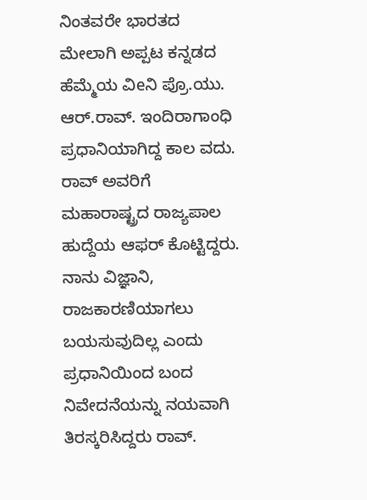ನಿಂತವರೇ ಭಾರತದ ಮೇಲಾಗಿ ಅಪ್ಪಟ ಕನ್ನಡದ ಹೆಮ್ಮೆಯ ವಿeನಿ ಪ್ರೊ.ಯು. ಆರ್.ರಾವ್. ಇಂದಿರಾಗಾಂಧಿ ಪ್ರಧಾನಿಯಾಗಿದ್ದ ಕಾಲ ವದು. ರಾವ್ ಅವರಿಗೆ ಮಹಾರಾಷ್ಟ್ರದ ರಾಜ್ಯಪಾಲ ಹುದ್ದೆಯ ಆಫರ್ ಕೊಟ್ಟಿದ್ದರು. ನಾನು ವಿಜ್ಞಾನಿ, ರಾಜಕಾರಣಿಯಾಗಲು ಬಯಸುವುದಿಲ್ಲ ಎಂದು ಪ್ರಧಾನಿಯಿಂದ ಬಂದ ನಿವೇದನೆಯನ್ನು ನಯವಾಗಿ ತಿರಸ್ಕರಿಸಿದ್ದರು ರಾವ್.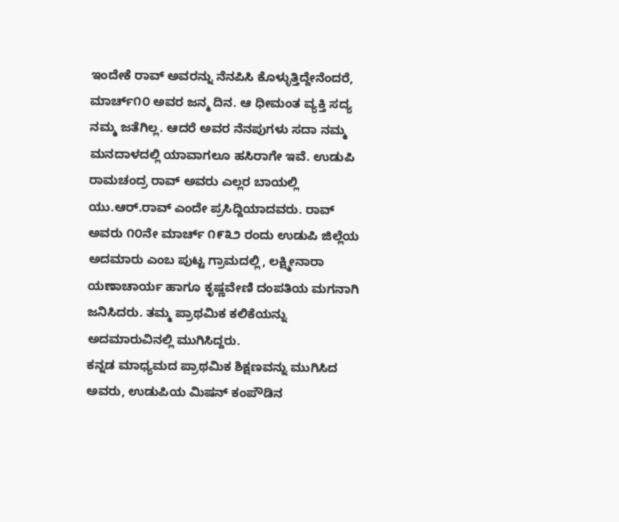ಇಂದೇಕೆ ರಾವ್ ಅವರನ್ನು ನೆನಪಿಸಿ ಕೊಳ್ಳುತ್ತಿದ್ದೇನೆಂದರೆ, ಮಾರ್ಚ್೧೦ ಅವರ ಜನ್ಮ ದಿನ. ಆ ಧೀಮಂತ ವ್ಯಕ್ತಿ ಸದ್ಯ ನಮ್ಮ ಜತೆಗಿಲ್ಲ. ಆದರೆ ಅವರ ನೆನಪುಗಳು ಸದಾ ನಮ್ಮ ಮನದಾಳದಲ್ಲಿ ಯಾವಾಗಲೂ ಹಸಿರಾಗೇ ಇವೆ. ಉಡುಪಿ ರಾಮಚಂದ್ರ ರಾವ್ ಅವರು ಎಲ್ಲರ ಬಾಯಲ್ಲಿ ಯು.ಆರ್.ರಾವ್ ಎಂದೇ ಪ್ರಸಿದ್ದಿಯಾದವರು. ರಾವ್ ಅವರು ೧೦ನೇ ಮಾರ್ಚ್ ೧೯೩೨ ರಂದು ಉಡುಪಿ ಜಿಲ್ಲೆಯ ಅದಮಾರು ಎಂಬ ಪುಟ್ಟ ಗ್ರಾಮದಲ್ಲಿ, ಲಕ್ಷ್ಮೀನಾರಾ ಯಣಾಚಾರ್ಯ ಹಾಗೂ ಕೃಷ್ಣವೇಣಿ ದಂಪತಿಯ ಮಗನಾಗಿ ಜನಿಸಿದರು. ತಮ್ಮ ಪ್ರಾಥಮಿಕ ಕಲಿಕೆಯನ್ನು ಅದಮಾರುವಿನಲ್ಲಿ ಮುಗಿಸಿದ್ದರು.
ಕನ್ನಡ ಮಾಧ್ಯಮದ ಪ್ರಾಥಮಿಕ ಶಿಕ್ಷಣವನ್ನು ಮುಗಿಸಿದ ಅವರು, ಉಡುಪಿಯ ಮಿಷನ್ ಕಂಪೌಡಿನ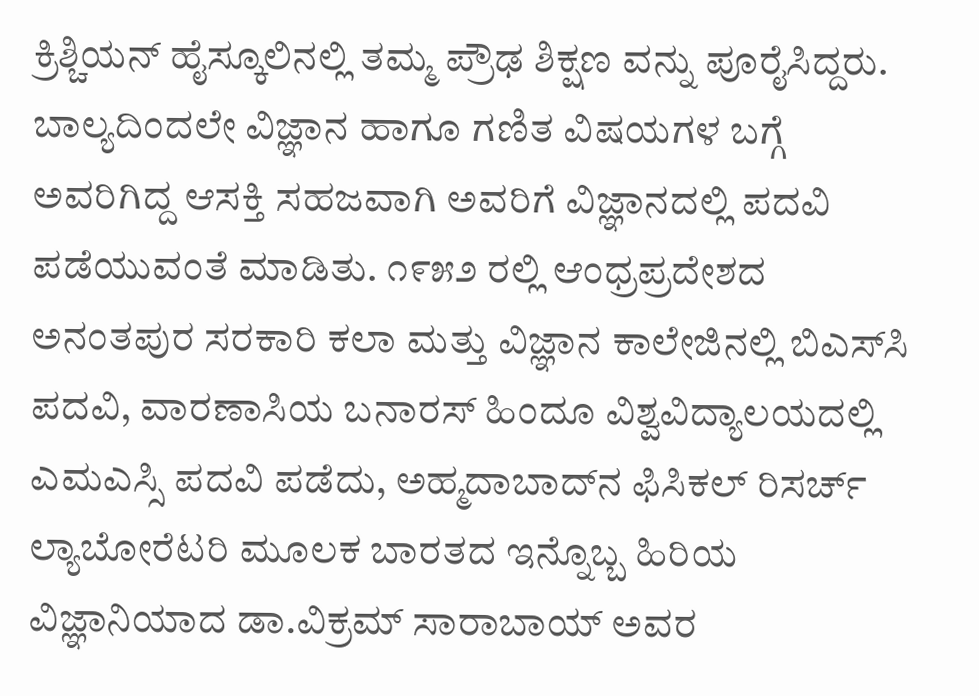ಕ್ರಿಶ್ಚಿಯನ್ ಹೈಸ್ಕೂಲಿನಲ್ಲಿ ತಮ್ಮ ಪ್ರೌಢ ಶಿಕ್ಷಣ ವನ್ನು ಪೂರೈಸಿದ್ದರು. ಬಾಲ್ಯದಿಂದಲೇ ವಿಜ್ಞಾನ ಹಾಗೂ ಗಣಿತ ವಿಷಯಗಳ ಬಗ್ಗೆ ಅವರಿಗಿದ್ದ ಆಸಕ್ತಿ ಸಹಜವಾಗಿ ಅವರಿಗೆ ವಿಜ್ಞಾನದಲ್ಲಿ ಪದವಿ ಪಡೆಯುವಂತೆ ಮಾಡಿತು. ೧೯೫೨ ರಲ್ಲಿ ಆಂಧ್ರಪ್ರದೇಶದ ಅನಂತಪುರ ಸರಕಾರಿ ಕಲಾ ಮತ್ತು ವಿಜ್ಞಾನ ಕಾಲೇಜಿನಲ್ಲಿ ಬಿಎಸ್‌ಸಿ ಪದವಿ, ವಾರಣಾಸಿಯ ಬನಾರಸ್ ಹಿಂದೂ ವಿಶ್ವವಿದ್ಯಾಲಯದಲ್ಲಿ ಎಮಎಸ್ಸಿ ಪದವಿ ಪಡೆದು, ಅಹ್ಮದಾಬಾದ್‌ನ ಫಿಸಿಕಲ್ ರಿಸರ್ಚ್ ಲ್ಯಾಬೋರೆಟರಿ ಮೂಲಕ ಬಾರತದ ಇನ್ನೊಬ್ಬ ಹಿರಿಯ ವಿಜ್ಞಾನಿಯಾದ ಡಾ.ವಿಕ್ರಮ್ ಸಾರಾಬಾಯ್ ಅವರ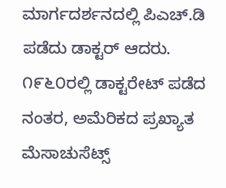ಮಾರ್ಗದರ್ಶನದಲ್ಲಿ ಪಿಎಚ್.ಡಿ ಪಡೆದು ಡಾಕ್ಟರ್ ಆದರು.
೧೯೬೦ರಲ್ಲಿ ಡಾಕ್ಟರೇಟ್ ಪಡೆದ ನಂತರ, ಅಮೆರಿಕದ ಪ್ರಖ್ಯಾತ ಮೆಸಾಚುಸೆಟ್ಸ್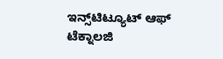ಇನ್ಸ್‌ಟಿಟ್ಯೂಟ್ ಆಫ್ ಟೆಕ್ನಾಲಜಿ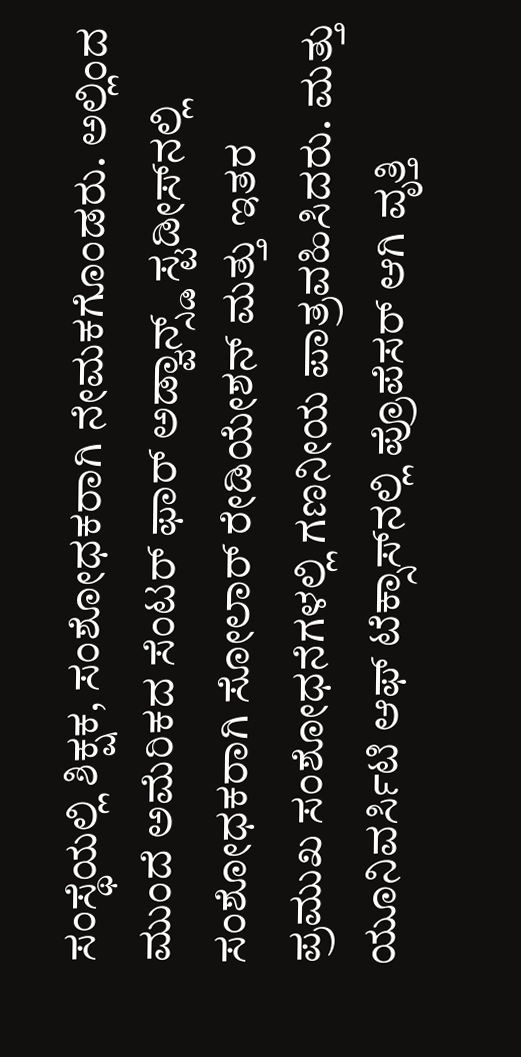ಸಂಸ್ಥೆಯಲ್ಲಿ ಶಿಕ್ಷಕ, ಸಂಶೋಧಕರಾಗಿ ನೇಮಕಗೊಂಡರು. ಅಲ್ಲಿಂದ ಮುಂದೆ ಅಮೆರಿಕದ ಸೆಂಟರ್ ಫಾರ್ ಅಡ್ವಾನ್ಸ್ಡ್ ಸ್ಟಡೀಸ್‌ನಲ್ಲಿ ಸಂಶೋಧಕರಾಗಿ ಸೋಲಾರ್ ರೇಡಿಯೇಶನ್ ಮತ್ತು ಇತರ ಪ್ರಮುಖ ಸಂಶೋಧನೆಗಳಲ್ಲಿ ಗಣನೀಯ ಪಾತ್ರವಹಿಸಿದರು. ಮತ್ತು ಯೂನಿವರ್ಸಿಟಿ ಆಫ್ ಟೆಕ್ಸಾಸ್‌ನಲ್ಲಿ ಪ್ರೊಪೆಸರ್ ಆಗಿ ವೃತ್ತಿ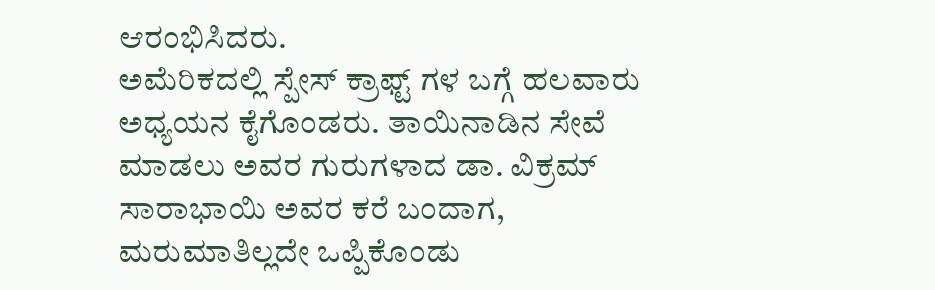ಆರಂಭಿಸಿದರು.
ಅಮೆರಿಕದಲ್ಲಿ ಸ್ಪೇಸ್ ಕ್ರಾಫ್ಟ್ ಗಳ ಬಗ್ಗೆ ಹಲವಾರು ಅಧ್ಯಯನ ಕೈಗೊಂಡರು. ತಾಯಿನಾಡಿನ ಸೇವೆ ಮಾಡಲು ಅವರ ಗುರುಗಳಾದ ಡಾ. ವಿಕ್ರಮ್ ಸಾರಾಭಾಯಿ ಅವರ ಕರೆ ಬಂದಾಗ, ಮರುಮಾತಿಲ್ಲದೇ ಒಪ್ಪಿಕೊಂಡು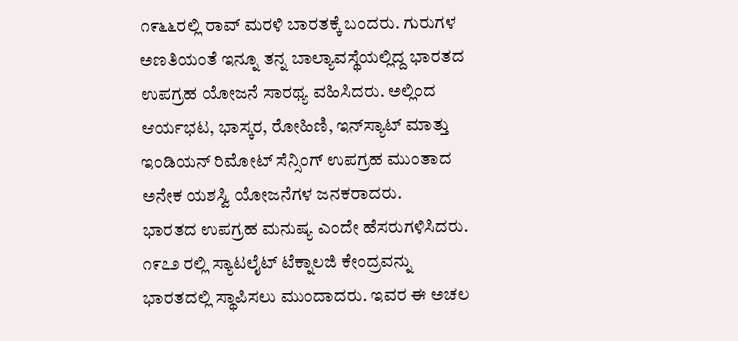೧೯೬೬ರಲ್ಲಿ ರಾವ್ ಮರಳಿ ಬಾರತಕ್ಕೆ ಬಂದರು. ಗುರುಗಳ ಅಣತಿಯಂತೆ ಇನ್ನೂ ತನ್ನ ಬಾಲ್ಯಾವಸ್ಥೆಯಲ್ಲಿದ್ದ ಭಾರತದ ಉಪಗ್ರಹ ಯೋಜನೆ ಸಾರಥ್ಯ ವಹಿಸಿದರು. ಅಲ್ಲಿಂದ ಆರ್ಯಭಟ, ಭಾಸ್ಕರ, ರೋಹಿಣಿ, ಇನ್‌ಸ್ಯಾಟ್ ಮಾತ್ತು ಇಂಡಿಯನ್ ರಿಮೋಟ್ ಸೆನ್ಸಿಂಗ್ ಉಪಗ್ರಹ ಮುಂತಾದ ಅನೇಕ ಯಶಸ್ವಿ ಯೋಜನೆಗಳ ಜನಕರಾದರು.
ಭಾರತದ ಉಪಗ್ರಹ ಮನುಷ್ಯ ಎಂದೇ ಹೆಸರುಗಳಿಸಿದರು. ೧೯೭೨ ರಲ್ಲಿ ಸ್ಯಾಟಲೈಟ್ ಟೆಕ್ನಾಲಜಿ ಕೇಂದ್ರವನ್ನು ಭಾರತದಲ್ಲಿ ಸ್ಥಾಪಿಸಲು ಮುಂದಾದರು. ಇವರ ಈ ಅಚಲ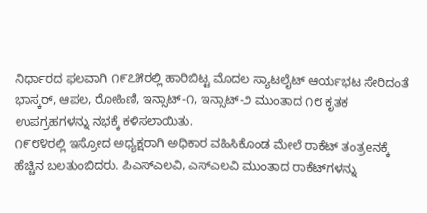ನಿರ್ಧಾರದ ಫಲವಾಗಿ ೧೯೭೫ರಲ್ಲಿ ಹಾರಿಬಿಟ್ಟ ಮೊದಲ ಸ್ಯಾಟಲೈಟ್ ಆರ್ಯಭಟ ಸೇರಿದಂತೆ ಭಾಸ್ಕರ್, ಆಪಲ, ರೋಹಿಣಿ, ಇನ್ಸಾಟ್-೧, ಇನ್ಸಾಟ್-೨ ಮುಂತಾದ ೧೮ ಕೃತಕ ಉಪಗ್ರಹಗಳನ್ನು ನಭಕ್ಕೆ ಕಳಿಸಲಾಯಿತು.
೧೯೮೪ರಲ್ಲಿ ಇಸ್ರೋದ ಅಧ್ಯಕ್ಷರಾಗಿ ಅಧಿಕಾರ ವಹಿಸಿಕೊಂಡ ಮೇಲೆ ರಾಕೆಟ್ ತಂತ್ರeನಕ್ಕೆ ಹೆಚ್ಚಿನ ಬಲತುಂಬಿದರು. ಪಿಎಸ್‌ಎಲವಿ, ಎಸ್‌ಎಲವಿ ಮುಂತಾದ ರಾಕೆಟ್‌ಗಳನ್ನು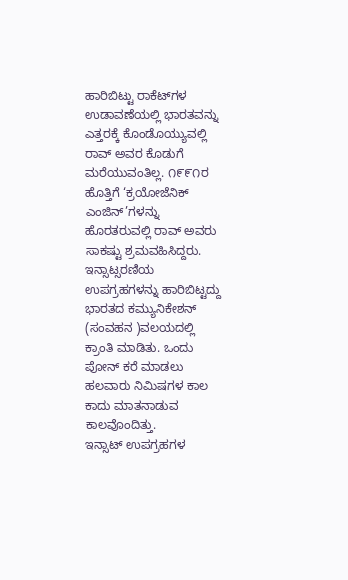ಹಾರಿಬಿಟ್ಟು ರಾಕೆಟ್‌ಗಳ ಉಡಾವಣೆಯಲ್ಲಿ ಭಾರತವನ್ನು ಎತ್ತರಕ್ಕೆ ಕೊಂಡೊಯ್ಯುವಲ್ಲಿ ರಾವ್ ಅವರ ಕೊಡುಗೆ ಮರೆಯುವಂತಿಲ್ಲ. ೧೯೯೧ರ ಹೊತ್ತಿಗೆ ‘ಕ್ರಯೋಜೆನಿಕ್ ಎಂಜಿನ್’ಗಳನ್ನು ಹೊರತರುವಲ್ಲಿ ರಾವ್ ಅವರು ಸಾಕಷ್ಟು ಶ್ರಮವಹಿಸಿದ್ದರು. ಇನ್ಸಾಟ್ಸರಣಿಯ ಉಪಗ್ರಹಗಳನ್ನು ಹಾರಿಬಿಟ್ಟದ್ದು ಭಾರತದ ಕಮ್ಯುನಿಕೇಶನ್ (ಸಂವಹನ )ವಲಯದಲ್ಲಿ ಕ್ರಾಂತಿ ಮಾಡಿತು. ಒಂದು ಪೋನ್ ಕರೆ ಮಾಡಲು ಹಲವಾರು ನಿಮಿಷಗಳ ಕಾಲ ಕಾದು ಮಾತನಾಡುವ ಕಾಲವೊಂದಿತ್ತು.
ಇನ್ಸಾಟ್ ಉಪಗ್ರಹಗಳ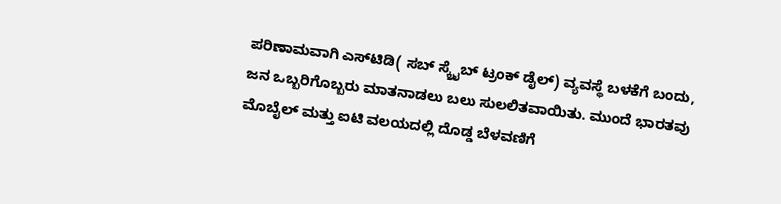ಪರಿಣಾಮವಾಗಿ ಎಸ್‌ಟಿಡಿ( ಸಬ್ ಸ್ಕ್ರೈಬ್ ಟ್ರಂಕ್ ಡೈಲ್) ವ್ಯವಸ್ಥೆ ಬಳಕೆಗೆ ಬಂದು, ಜನ ಒಬ್ಬರಿಗೊಬ್ಬರು ಮಾತನಾಡಲು ಬಲು ಸುಲಲಿತವಾಯಿತು. ಮುಂದೆ ಭಾರತವು ಮೊಬೈಲ್ ಮತ್ತು ಐಟಿ ವಲಯದಲ್ಲಿ ದೊಡ್ಡ ಬೆಳವಣಿಗೆ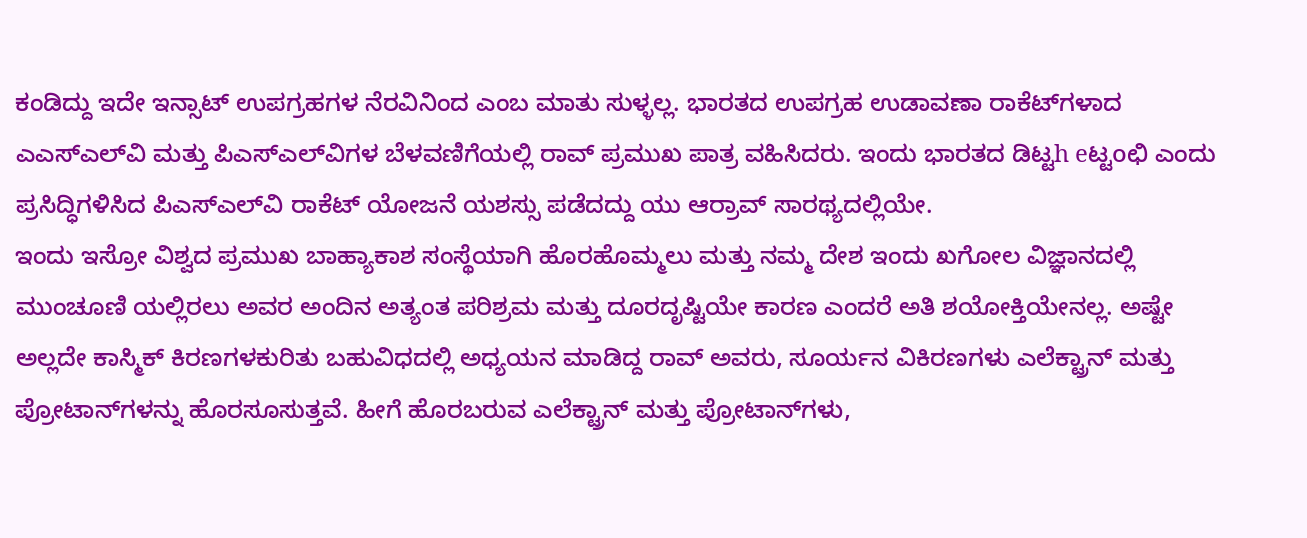ಕಂಡಿದ್ದು ಇದೇ ಇನ್ಸಾಟ್ ಉಪಗ್ರಹಗಳ ನೆರವಿನಿಂದ ಎಂಬ ಮಾತು ಸುಳ್ಳಲ್ಲ. ಭಾರತದ ಉಪಗ್ರಹ ಉಡಾವಣಾ ರಾಕೆಟ್‌ಗಳಾದ ಎಎಸ್‌ಎಲ್‌ವಿ ಮತ್ತು ಪಿಎಸ್‌ಎಲ್‌ವಿಗಳ ಬೆಳವಣಿಗೆಯಲ್ಲಿ ರಾವ್ ಪ್ರಮುಖ ಪಾತ್ರ ವಹಿಸಿದರು. ಇಂದು ಭಾರತದ ಡಿಟ್ಟh eಟ್ಟoಛಿ ಎಂದು ಪ್ರಸಿದ್ಧಿಗಳಿಸಿದ ಪಿಎಸ್‌ಎಲ್‌ವಿ ರಾಕೆಟ್ ಯೋಜನೆ ಯಶಸ್ಸು ಪಡೆದದ್ದು ಯು ಆರ್ರಾವ್ ಸಾರಥ್ಯದಲ್ಲಿಯೇ.
ಇಂದು ಇಸ್ರೋ ವಿಶ್ವದ ಪ್ರಮುಖ ಬಾಹ್ಯಾಕಾಶ ಸಂಸ್ಥೆಯಾಗಿ ಹೊರಹೊಮ್ಮಲು ಮತ್ತು ನಮ್ಮ ದೇಶ ಇಂದು ಖಗೋಲ ವಿಜ್ಞಾನದಲ್ಲಿ ಮುಂಚೂಣಿ ಯಲ್ಲಿರಲು ಅವರ ಅಂದಿನ ಅತ್ಯಂತ ಪರಿಶ್ರಮ ಮತ್ತು ದೂರದೃಷ್ಟಿಯೇ ಕಾರಣ ಎಂದರೆ ಅತಿ ಶಯೋಕ್ತಿಯೇನಲ್ಲ. ಅಷ್ಟೇ ಅಲ್ಲದೇ ಕಾಸ್ಮಿಕ್ ಕಿರಣಗಳಕುರಿತು ಬಹುವಿಧದಲ್ಲಿ ಅಧ್ಯಯನ ಮಾಡಿದ್ದ ರಾವ್ ಅವರು, ಸೂರ್ಯನ ವಿಕಿರಣಗಳು ಎಲೆಕ್ಟ್ರಾನ್ ಮತ್ತು ಪ್ರೋಟಾನ್‌ಗಳನ್ನು ಹೊರಸೂಸುತ್ತವೆ. ಹೀಗೆ ಹೊರಬರುವ ಎಲೆಕ್ಟ್ರಾನ್ ಮತ್ತು ಪ್ರೋಟಾನ್‌ಗಳು,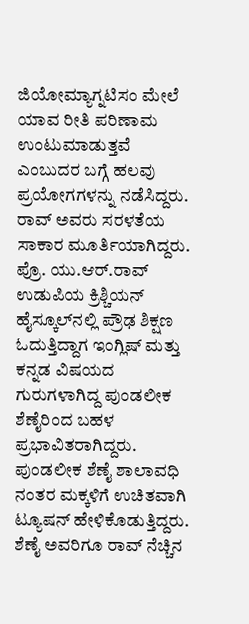ಜಿಯೋಮ್ಯಾಗ್ನಟಿಸಂ ಮೇಲೆ ಯಾವ ರೀತಿ ಪರಿಣಾಮ ಉಂಟುಮಾಡುತ್ತವೆ ಎಂಬುದರ ಬಗ್ಗೆ ಹಲವು ಪ್ರಯೋಗಗಳನ್ನು ನಡೆಸಿದ್ದರು.
ರಾವ್ ಅವರು ಸರಳತೆಯ ಸಾಕಾರ ಮೂರ್ತಿಯಾಗಿದ್ದರು. ಪ್ರೊ. ಯು.ಆರ್.ರಾವ್ ಉಡುಪಿಯ ಕ್ರಿಶ್ಚಿಯನ್ ಹೈಸ್ಕೂಲ್‌ನಲ್ಲಿ ಪ್ರೌಢ ಶಿಕ್ಷಣ ಓದುತ್ತಿದ್ದಾಗ ಇಂಗ್ಲಿಷ್ ಮತ್ತು ಕನ್ನಡ ವಿಷಯದ ಗುರುಗಳಾಗಿದ್ದ ಪುಂಡಲೀಕ ಶೆಣೈರಿಂದ ಬಹಳ ಪ್ರಭಾವಿತರಾಗಿದ್ದರು. ಪುಂಡಲೀಕ ಶೆಣೈ ಶಾಲಾವಧಿ ನಂತರ ಮಕ್ಕಳಿಗೆ ಉಚಿತವಾಗಿ ಟ್ಯೂಷನ್ ಹೇಳಿಕೊಡುತ್ತಿದ್ದರು. ಶೆಣೈ ಅವರಿಗೂ ರಾವ್ ನೆಚ್ಚಿನ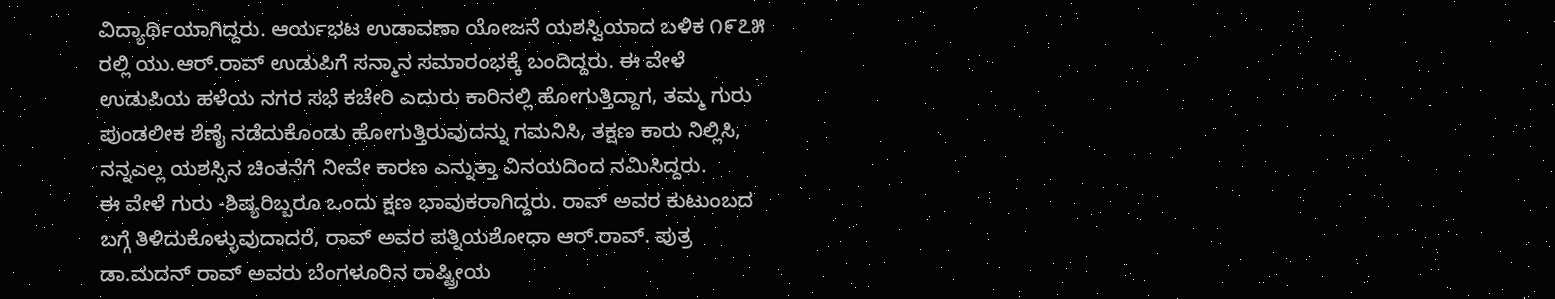ವಿದ್ಯಾರ್ಥಿಯಾಗಿದ್ದರು. ಆರ್ಯಭಟ ಉಡಾವಣಾ ಯೋಜನೆ ಯಶಸ್ವಿಯಾದ ಬಳಿಕ ೧೯೭೫ ರಲ್ಲಿ ಯು.ಆರ್.ರಾವ್ ಉಡುಪಿಗೆ ಸನ್ಮಾನ ಸಮಾರಂಭಕ್ಕೆ ಬಂದಿದ್ದರು. ಈ ವೇಳೆ ಉಡುಪಿಯ ಹಳೆಯ ನಗರ ಸಭೆ ಕಚೇರಿ ಎದುರು ಕಾರಿನಲ್ಲಿ ಹೋಗುತ್ತಿದ್ದಾಗ, ತಮ್ಮ ಗುರು ಪುಂಡಲೀಕ ಶೆಣೈ ನಡೆದುಕೊಂಡು ಹೋಗುತ್ತಿರುವುದನ್ನು ಗಮನಿಸಿ, ತಕ್ಷಣ ಕಾರು ನಿಲ್ಲಿಸಿ, ನನ್ನಎಲ್ಲ ಯಶಸ್ಸಿನ ಚಿಂತನೆಗೆ ನೀವೇ ಕಾರಣ ಎನ್ನುತ್ತಾ ವಿನಯದಿಂದ ನಮಿಸಿದ್ದರು.
ಈ ವೇಳೆ ಗುರು -ಶಿಷ್ಯರಿಬ್ಬರೂ ಒಂದು ಕ್ಷಣ ಭಾವುಕರಾಗಿದ್ದರು. ರಾವ್ ಅವರ ಕುಟುಂಬದ ಬಗ್ಗೆ ತಿಳಿದುಕೊಳ್ಳುವುದಾದರೆ, ರಾವ್ ಅವರ ಪತ್ನಿಯಶೋಧಾ ಆರ್.ರಾವ್. ಪುತ್ರ ಡಾ.ಮದನ್ ರಾವ್ ಅವರು ಬೆಂಗಳೂರಿನ ರಾಷ್ಟ್ರೀಯ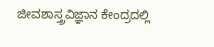ಜೀವಶಾಸ್ತ್ರವಿಜ್ಞಾನ ಕೇಂದ್ರದಲ್ಲಿ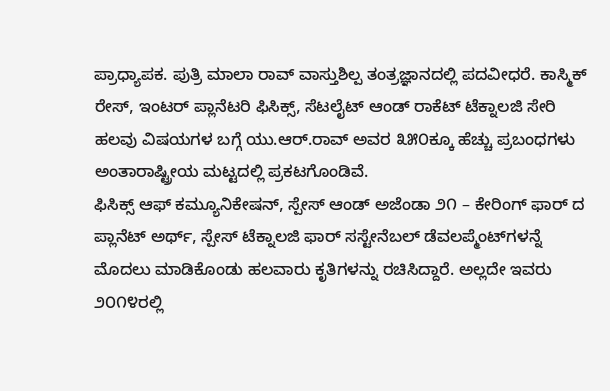ಪ್ರಾಧ್ಯಾಪಕ. ಪುತ್ರಿ ಮಾಲಾ ರಾವ್ ವಾಸ್ತುಶಿಲ್ಪ ತಂತ್ರಜ್ಞಾನದಲ್ಲಿ ಪದವೀಧರೆ. ಕಾಸ್ಮಿಕ್ ರೇಸ್, ಇಂಟರ್ ಪ್ಲಾನೆಟರಿ ಫಿಸಿಕ್ಸ್, ಸೆಟಲೈಟ್ ಆಂಡ್ ರಾಕೆಟ್ ಟೆಕ್ನಾಲಜಿ ಸೇರಿ ಹಲವು ವಿಷಯಗಳ ಬಗ್ಗೆ ಯು.ಆರ್.ರಾವ್ ಅವರ ೩೫೦ಕ್ಕೂ ಹೆಚ್ಚು ಪ್ರಬಂಧಗಳು ಅಂತಾರಾಷ್ಟ್ರೀಯ ಮಟ್ಟದಲ್ಲಿ ಪ್ರಕಟಗೊಂಡಿವೆ.
ಫಿಸಿಕ್ಸ್ ಆಫ್ ಕಮ್ಯೂನಿಕೇಷನ್, ಸ್ಪೇಸ್ ಆಂಡ್ ಅಜೆಂಡಾ ೨೧ – ಕೇರಿಂಗ್ ಫಾರ್ ದ ಪ್ಲಾನೆಟ್ ಅರ್ಥ್, ಸ್ಪೇಸ್ ಟೆಕ್ನಾಲಜಿ ಫಾರ್ ಸಸ್ಟೇನೆಬಲ್ ಡೆವಲಪ್ಮೆಂಟ್‌ಗಳನ್ನೆ ಮೊದಲು ಮಾಡಿಕೊಂಡು ಹಲವಾರು ಕೃತಿಗಳನ್ನು ರಚಿಸಿದ್ದಾರೆ. ಅಲ್ಲದೇ ಇವರು ೨೦೧೪ರಲ್ಲಿ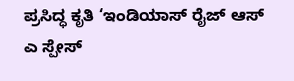ಪ್ರಸಿದ್ಧ ಕೃತಿ ‘ಇಂಡಿಯಾಸ್ ರೈಜ್ ಆಸ್ ಎ ಸ್ಪೇಸ್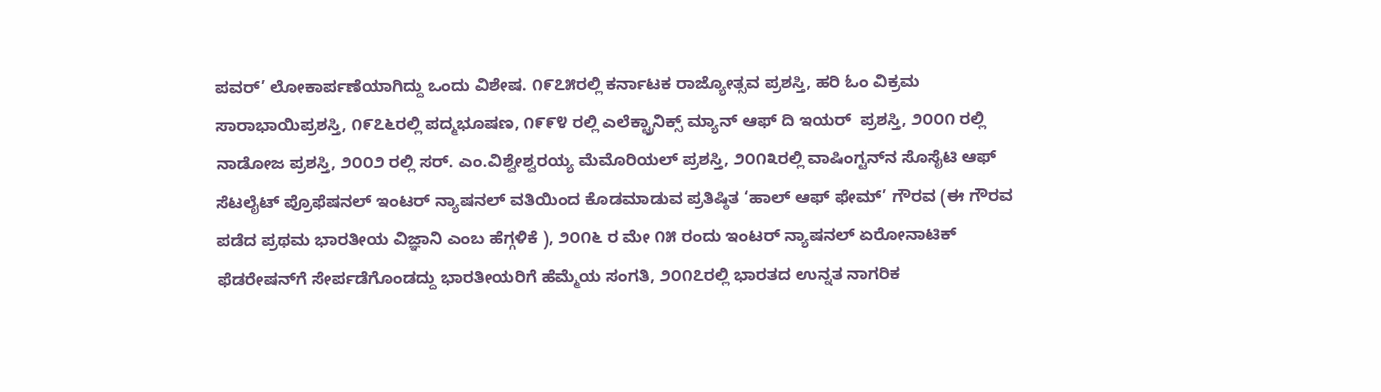ಪವರ್’ ಲೋಕಾರ್ಪಣೆಯಾಗಿದ್ದು ಒಂದು ವಿಶೇಷ. ೧೯೭೫ರಲ್ಲಿ ಕರ್ನಾಟಕ ರಾಜ್ಯೋತ್ಸವ ಪ್ರಶಸ್ತಿ, ಹರಿ ಓಂ ವಿಕ್ರಮ ಸಾರಾಭಾಯಿಪ್ರಶಸ್ತಿ, ೧೯೭೬ರಲ್ಲಿ ಪದ್ಮಭೂಷಣ, ೧೯೯೪ ರಲ್ಲಿ ಎಲೆಕ್ಟ್ರಾನಿಕ್ಸ್ ಮ್ಯಾನ್ ಆಫ್ ದಿ ಇಯರ್  ಪ್ರಶಸ್ತಿ, ೨೦೦೧ ರಲ್ಲಿ ನಾಡೋಜ ಪ್ರಶಸ್ತಿ, ೨೦೦೨ ರಲ್ಲಿ ಸರ್. ಎಂ.ವಿಶ್ವೇಶ್ವರಯ್ಯ ಮೆಮೊರಿಯಲ್ ಪ್ರಶಸ್ತಿ, ೨೦೧೩ರಲ್ಲಿ ವಾಷಿಂಗ್ಟನ್‌ನ ಸೊಸೈಟಿ ಆಫ್ ಸೆಟಲೈಟ್ ಪ್ರೊಫೆಷನಲ್ ಇಂಟರ್ ನ್ಯಾಷನಲ್ ವತಿಯಿಂದ ಕೊಡಮಾಡುವ ಪ್ರತಿಷ್ಠಿತ ‘ಹಾಲ್ ಆಫ್ ಫೇಮ್’ ಗೌರವ (ಈ ಗೌರವ ಪಡೆದ ಪ್ರಥಮ ಭಾರತೀಯ ವಿಜ್ಞಾನಿ ಎಂಬ ಹೆಗ್ಗಳಿಕೆ ), ೨೦೧೬ ರ ಮೇ ೧೫ ರಂದು ಇಂಟರ್ ನ್ಯಾಷನಲ್ ಏರೋನಾಟಿಕ್ ಫೆಡರೇಷನ್‌ಗೆ ಸೇರ್ಪಡೆಗೊಂಡದ್ದು ಭಾರತೀಯರಿಗೆ ಹೆಮ್ಮೆಯ ಸಂಗತಿ, ೨೦೧೭ರಲ್ಲಿ ಭಾರತದ ಉನ್ನತ ನಾಗರಿಕ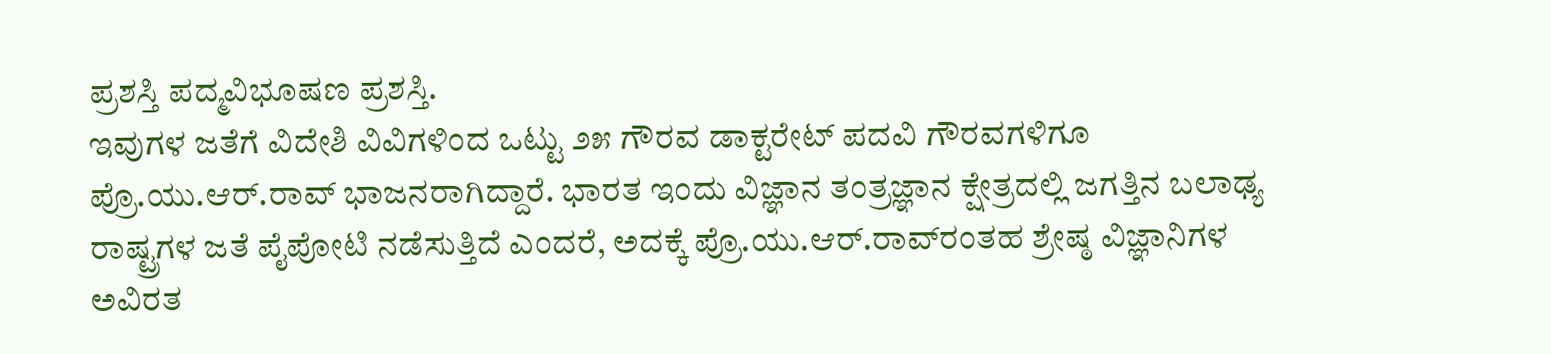ಪ್ರಶಸ್ತಿ ಪದ್ಮವಿಭೂಷಣ ಪ್ರಶಸ್ತಿ.
ಇವುಗಳ ಜತೆಗೆ ವಿದೇಶಿ ವಿವಿಗಳಿಂದ ಒಟ್ಟು ೨೫ ಗೌರವ ಡಾಕ್ಟರೇಟ್ ಪದವಿ ಗೌರವಗಳಿಗೂ ಪ್ರೊ.ಯು.ಆರ್.ರಾವ್ ಭಾಜನರಾಗಿದ್ದಾರೆ. ಭಾರತ ಇಂದು ವಿಜ್ಞಾನ ತಂತ್ರಜ್ಞಾನ ಕ್ಷೇತ್ರದಲ್ಲಿ ಜಗತ್ತಿನ ಬಲಾಢ್ಯ ರಾಷ್ಟ್ರಗಳ ಜತೆ ಪೈಪೋಟಿ ನಡೆಸುತ್ತಿದೆ ಎಂದರೆ, ಅದಕ್ಕೆ ಪ್ರೊ.ಯು.ಆರ್.ರಾವ್‌ರಂತಹ ಶ್ರೇಷ್ಠ ವಿಜ್ಞಾನಿಗಳ ಅವಿರತ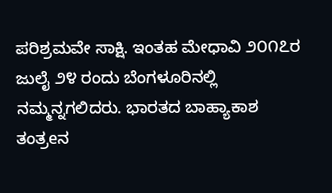ಪರಿಶ್ರಮವೇ ಸಾಕ್ಷಿ. ಇಂತಹ ಮೇಧಾವಿ ೨೦೧೭ರ ಜುಲೈ ೨೪ ರಂದು ಬೆಂಗಳೂರಿನಲ್ಲಿ ನಮ್ಮನ್ನಗಲಿದರು. ಭಾರತದ ಬಾಹ್ಯಾಕಾಶ ತಂತ್ರeನ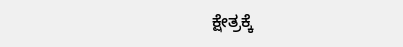ಕ್ಷೇತ್ರಕ್ಕೆ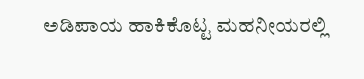ಅಡಿಪಾಯ ಹಾಕಿಕೊಟ್ಟ ಮಹನೀಯರಲ್ಲಿ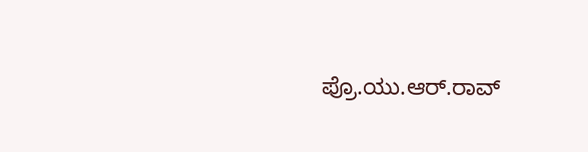ಪ್ರೊ.ಯು.ಆರ್.ರಾವ್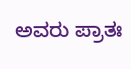ಅವರು ಪ್ರಾತಃ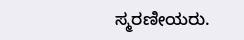ಸ್ಮರಣೀಯರು.